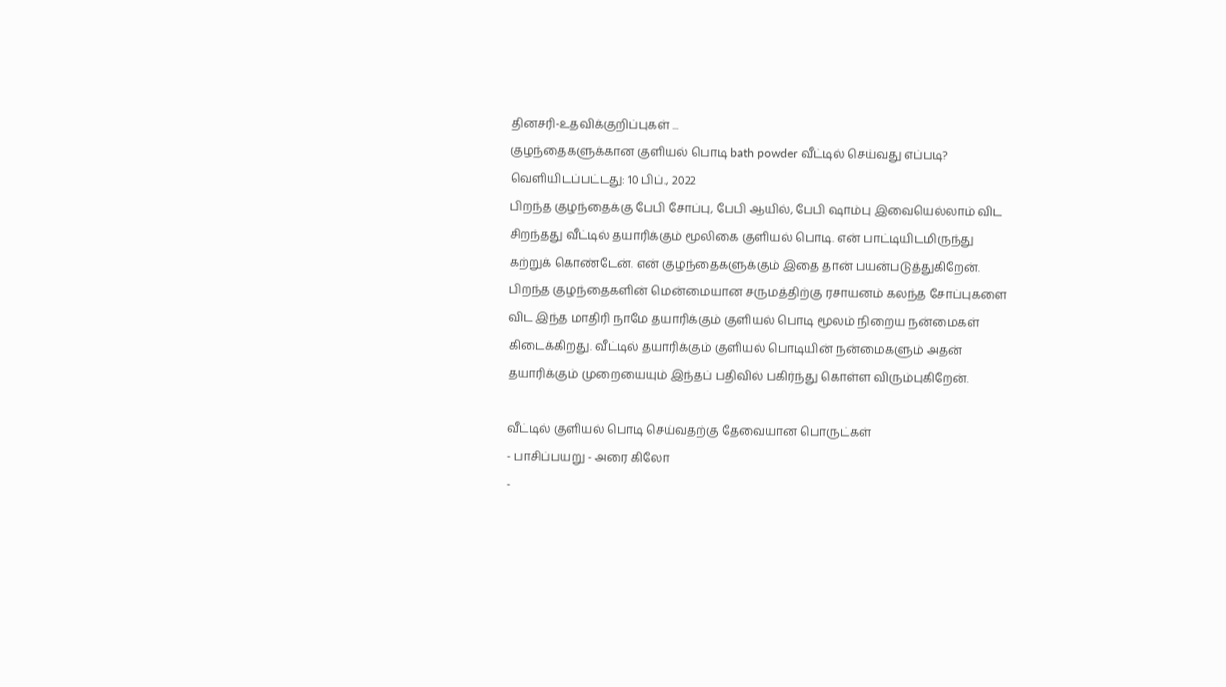தினசரி-உதவிக்குறிப்புகள் ...
குழந்தைகளுக்கான குளியல் பொடி bath powder வீட்டில் செய்வது எப்படி?
வெளியிடப்பட்டது: 10 பிப்., 2022
பிறந்த குழந்தைக்கு பேபி சோப்பு, பேபி ஆயில், பேபி ஷாம்பு இவையெல்லாம் விட சிறந்தது வீட்டில் தயாரிக்கும் மூலிகை குளியல் பொடி. என் பாட்டியிடமிருந்து கற்றுக் கொண்டேன். என் குழந்தைகளுக்கும் இதை தான் பயன்படுத்துகிறேன். பிறந்த குழந்தைகளின் மென்மையான சருமத்திற்கு ரசாயனம் கலந்த சோப்புகளை விட இந்த மாதிரி நாமே தயாரிக்கும் குளியல் பொடி மூலம் நிறைய நன்மைகள் கிடைக்கிறது. வீட்டில் தயாரிக்கும் குளியல் பொடியின் நன்மைகளும் அதன் தயாரிக்கும் முறையையும் இந்தப் பதிவில் பகிர்ந்து கொள்ள விரும்புகிறேன்.

வீட்டில் குளியல் பொடி செய்வதற்கு தேவையான பொருட்கள்
- பாசிப்பயறு - அரை கிலோ
-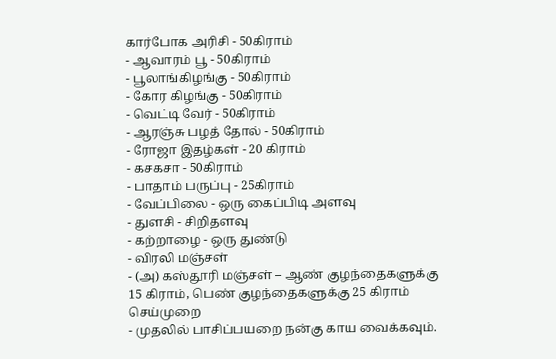கார்போக அரிசி - 50கிராம்
- ஆவாரம் பூ - 50கிராம்
- பூலாங்கிழங்கு - 50கிராம்
- கோர கிழங்கு - 50கிராம்
- வெட்டி வேர் - 50கிராம்
- ஆரஞ்சு பழத் தோல் - 50கிராம்
- ரோஜா இதழ்கள் - 20 கிராம்
- கசகசா - 50கிராம்
- பாதாம் பருப்பு - 25கிராம்
- வேப்பிலை - ஒரு கைப்பிடி அளவு
- துளசி - சிறிதளவு
- கற்றாழை - ஒரு துண்டு
- விரலி மஞ்சள்
- (அ) கஸ்தூரி மஞ்சள் – ஆண் குழந்தைகளுக்கு 15 கிராம், பெண் குழந்தைகளுக்கு 25 கிராம்
செய்முறை
- முதலில் பாசிப்பயறை நன்கு காய வைக்கவும்.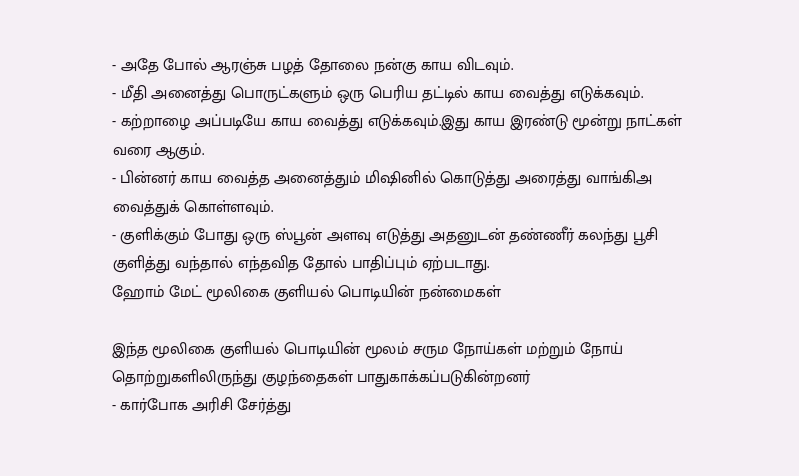- அதே போல் ஆரஞ்சு பழத் தோலை நன்கு காய விடவும்.
- மீதி அனைத்து பொருட்களும் ஒரு பெரிய தட்டில் காய வைத்து எடுக்கவும்.
- கற்றாழை அப்படியே காய வைத்து எடுக்கவும்.இது காய இரண்டு மூன்று நாட்கள் வரை ஆகும்.
- பின்னர் காய வைத்த அனைத்தும் மிஷினில் கொடுத்து அரைத்து வாங்கிஅ வைத்துக் கொள்ளவும்.
- குளிக்கும் போது ஒரு ஸ்பூன் அளவு எடுத்து அதனுடன் தண்ணீர் கலந்து பூசி குளித்து வந்தால் எந்தவித தோல் பாதிப்பும் ஏற்படாது.
ஹோம் மேட் மூலிகை குளியல் பொடியின் நன்மைகள்

இந்த மூலிகை குளியல் பொடியின் மூலம் சரும நோய்கள் மற்றும் நோய் தொற்றுகளிலிருந்து குழந்தைகள் பாதுகாக்கப்படுகின்றனர்
- கார்போக அரிசி சேர்த்து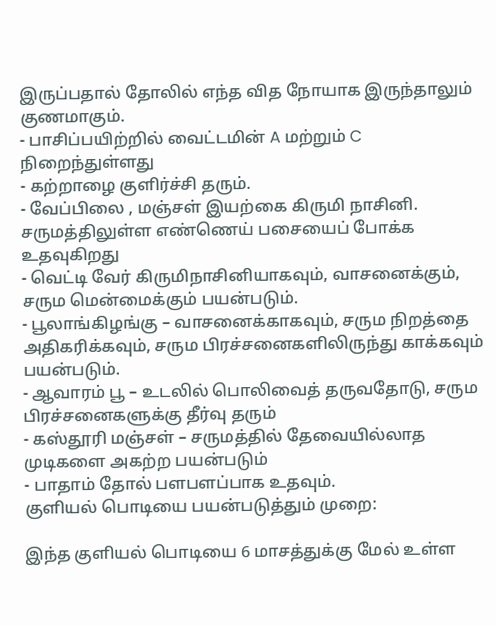இருப்பதால் தோலில் எந்த வித நோயாக இருந்தாலும் குணமாகும்.
- பாசிப்பயிற்றில் வைட்டமின் A மற்றும் C நிறைந்துள்ளது
- கற்றாழை குளிர்ச்சி தரும்.
- வேப்பிலை , மஞ்சள் இயற்கை கிருமி நாசினி. சருமத்திலுள்ள எண்ணெய் பசையைப் போக்க உதவுகிறது
- வெட்டி வேர் கிருமிநாசினியாகவும், வாசனைக்கும், சரும மென்மைக்கும் பயன்படும்.
- பூலாங்கிழங்கு – வாசனைக்காகவும், சரும நிறத்தை அதிகரிக்கவும், சரும பிரச்சனைகளிலிருந்து காக்கவும் பயன்படும்.
- ஆவாரம் பூ – உடலில் பொலிவைத் தருவதோடு, சரும பிரச்சனைகளுக்கு தீர்வு தரும்
- கஸ்தூரி மஞ்சள் – சருமத்தில் தேவையில்லாத முடிகளை அகற்ற பயன்படும்
- பாதாம் தோல் பளபளப்பாக உதவும்.
குளியல் பொடியை பயன்படுத்தும் முறை:

இந்த குளியல் பொடியை 6 மாசத்துக்கு மேல் உள்ள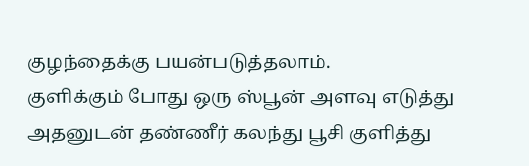குழந்தைக்கு பயன்படுத்தலாம்.
குளிக்கும் போது ஒரு ஸ்பூன் அளவு எடுத்து அதனுடன் தண்ணீர் கலந்து பூசி குளித்து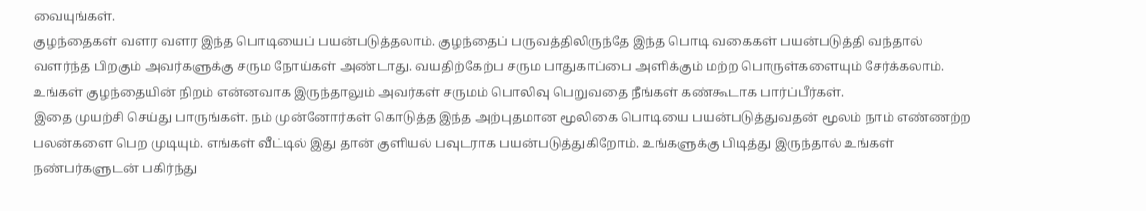வையுங்கள்.
குழந்தைகள் வளர வளர இந்த பொடியைப் பயன்படுத்தலாம். குழந்தைப் பருவத்திலிருந்தே இந்த பொடி வகைகள் பயன்படுத்தி வந்தால் வளர்ந்த பிறகும் அவர்களுக்கு சரும நோய்கள் அண்டாது. வயதிற்கேற்ப சரும பாதுகாப்பை அளிக்கும் மற்ற பொருள்களையும் சேர்க்கலாம். உங்கள் குழந்தையின் நிறம் என்னவாக இருந்தாலும் அவர்கள் சருமம் பொலிவு பெறுவதை நீங்கள் கண்கூடாக பார்ப்பீர்கள்.
இதை முயற்சி செய்து பாருங்கள். நம் முன்னோர்கள் கொடுத்த இந்த அற்புதமான மூலிகை பொடியை பயன்படுத்துவதன் மூலம் நாம் எண்ணற்ற பலன்களை பெற முடியும். எங்கள் வீட்டில் இது தான் குளியல் பவுடராக பயன்படுத்துகிறோம். உங்களுக்கு பிடித்து இருந்தால் உங்கள் நண்பர்களுடன் பகிர்ந்து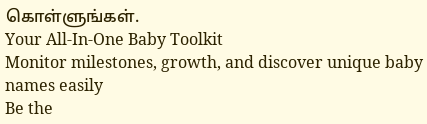கொள்ளுங்கள்.
Your All-In-One Baby Toolkit
Monitor milestones, growth, and discover unique baby names easily
Be the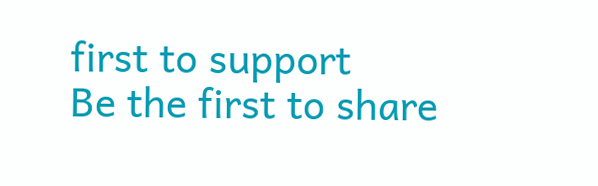first to support
Be the first to share